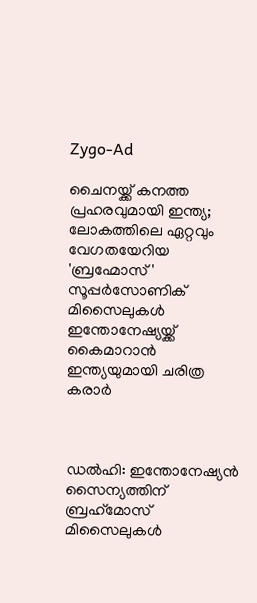Zygo-Ad

ചൈനയ്ക്ക് കനത്ത പ്രഹരവുമായി ഇന്ത്യ; ലോകത്തിലെ ഏറ്റവും വേഗതയേറിയ 'ബ്രഹ്മോസ്' സൂപ്പര്‍സോണിക് മിസൈലുകള്‍ ഇന്തോനേഷ്യയ്ക്ക് കൈമാറാൻ ഇന്ത്യയുമായി ചരിത്ര കരാര്‍



ഡല്‍ഹി: ഇന്തോനേഷ്യന്‍ സൈന്യത്തിന് ബ്രഹ്‌മോസ് മിസൈലുകള്‍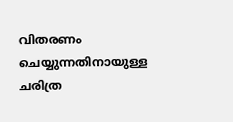വിതരണം ചെയ്യുന്നതിനായുള്ള ചരിത്ര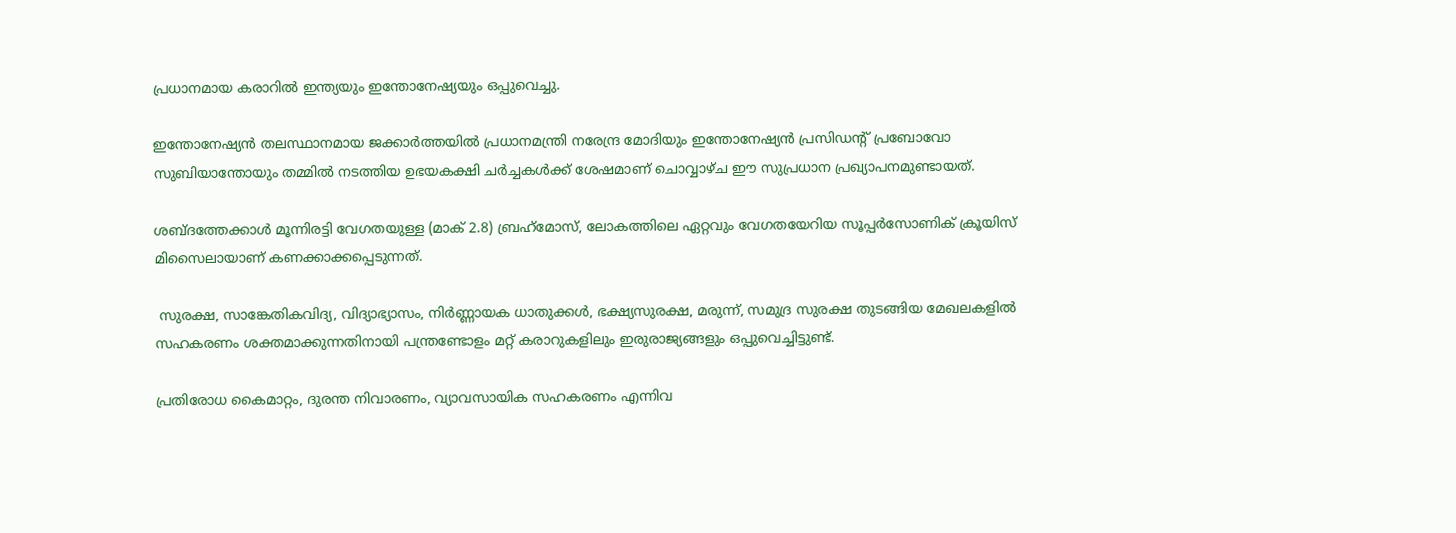പ്രധാനമായ കരാറില്‍ ഇന്ത്യയും ഇന്തോനേഷ്യയും ഒപ്പുവെച്ചു.

ഇന്തോനേഷ്യന്‍ തലസ്ഥാനമായ ജക്കാര്‍ത്തയില്‍ പ്രധാനമന്ത്രി നരേന്ദ്ര മോദിയും ഇന്തോനേഷ്യന്‍ പ്രസിഡന്റ് പ്രബോവോ സുബിയാന്തോയും തമ്മില്‍ നടത്തിയ ഉഭയകക്ഷി ചര്‍ച്ചകള്‍ക്ക് ശേഷമാണ് ചൊവ്വാഴ്ച ഈ സുപ്രധാന പ്രഖ്യാപനമുണ്ടായത്.

ശബ്ദത്തേക്കാള്‍ മൂന്നിരട്ടി വേഗതയുള്ള (മാക് 2.8) ബ്രഹ്‌മോസ്, ലോകത്തിലെ ഏറ്റവും വേഗതയേറിയ സൂപ്പര്‍സോണിക് ക്രൂയിസ് മിസൈലായാണ് കണക്കാക്കപ്പെടുന്നത്.

 സുരക്ഷ, സാങ്കേതികവിദ്യ, വിദ്യാഭ്യാസം, നിര്‍ണ്ണായക ധാതുക്കള്‍, ഭക്ഷ്യസുരക്ഷ, മരുന്ന്, സമുദ്ര സുരക്ഷ തുടങ്ങിയ മേഖലകളില്‍ സഹകരണം ശക്തമാക്കുന്നതിനായി പന്ത്രണ്ടോളം മറ്റ് കരാറുകളിലും ഇരുരാജ്യങ്ങളും ഒപ്പുവെച്ചിട്ടുണ്ട്.

പ്രതിരോധ കൈമാറ്റം, ദുരന്ത നിവാരണം, വ്യാവസായിക സഹകരണം എന്നിവ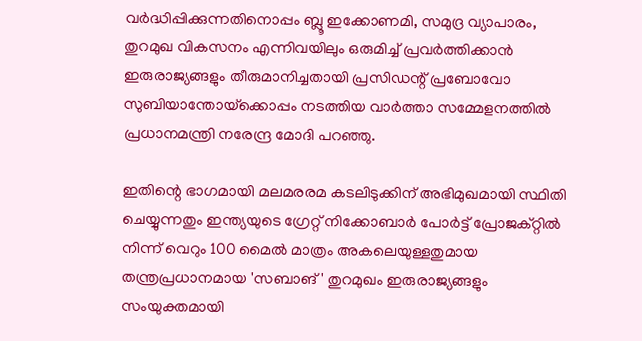വര്‍ദ്ധിപ്പിക്കുന്നതിനൊപ്പം ബ്ലൂ ഇക്കോണമി, സമുദ്ര വ്യാപാരം, തുറമുഖ വികസനം എന്നിവയിലും ഒരുമിച്ച്‌ പ്രവര്‍ത്തിക്കാന്‍ ഇരുരാജ്യങ്ങളും തീരുമാനിച്ചതായി പ്രസിഡന്റ് പ്രബോവോ സുബിയാന്തോയ്‌ക്കൊപ്പം നടത്തിയ വാര്‍ത്താ സമ്മേളനത്തില്‍ പ്രധാനമന്ത്രി നരേന്ദ്ര മോദി പറഞ്ഞു.

ഇതിന്റെ ഭാഗമായി മലമരരമ കടലിടുക്കിന് അഭിമുഖമായി സ്ഥിതി ചെയ്യുന്നതും ഇന്ത്യയുടെ ഗ്രേറ്റ് നിക്കോബാര്‍ പോര്‍ട്ട് പ്രോജക്റ്റില്‍ നിന്ന് വെറും 100 മൈല്‍ മാത്രം അകലെയുള്ളതുമായ തന്ത്രപ്രധാനമായ 'സബാങ്' തുറമുഖം ഇരുരാജ്യങ്ങളും സംയുക്തമായി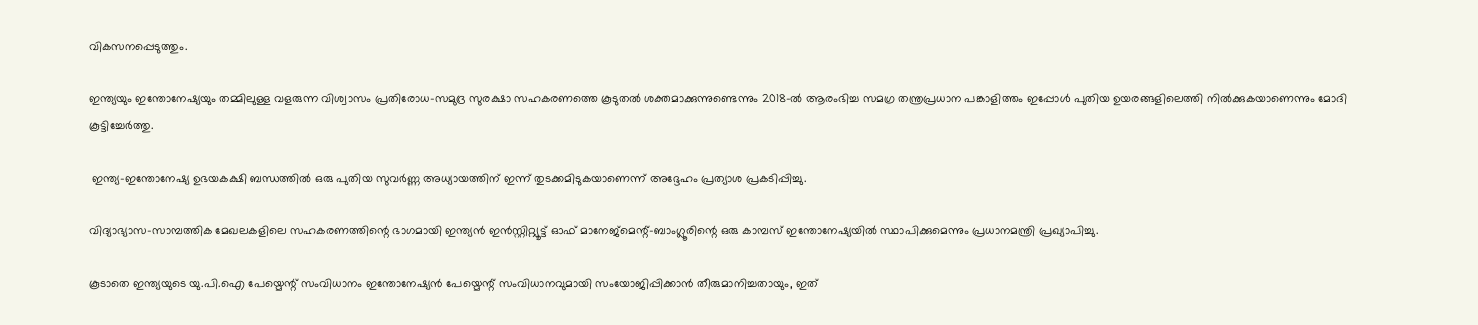വികസനപ്പെടുത്തും.

ഇന്ത്യയും ഇന്തോനേഷ്യയും തമ്മിലുള്ള വളരുന്ന വിശ്വാസം പ്രതിരോധ-സമുദ്ര സുരക്ഷാ സഹകരണത്തെ കൂടുതല്‍ ശക്തമാക്കുന്നുണ്ടെന്നും 2018-ല്‍ ആരംഭിച്ച സമഗ്ര തന്ത്രപ്രധാന പങ്കാളിത്തം ഇപ്പോള്‍ പുതിയ ഉയരങ്ങളിലെത്തി നില്‍ക്കുകയാണെന്നും മോദി കൂട്ടിച്ചേര്‍ത്തു.

 ഇന്ത്യ-ഇന്തോനേഷ്യ ഉഭയകക്ഷി ബന്ധത്തില്‍ ഒരു പുതിയ സുവര്‍ണ്ണ അധ്യായത്തിന് ഇന്ന് തുടക്കമിടുകയാണെന്ന് അദ്ദേഹം പ്രത്യാശ പ്രകടിപ്പിച്ചു.

വിദ്യാഭ്യാസ-സാമ്പത്തിക മേഖലകളിലെ സഹകരണത്തിന്റെ ഭാഗമായി ഇന്ത്യന്‍ ഇന്‍സ്റ്റിറ്റ്യൂട്ട് ഓഫ് മാനേജ്മെന്റ്-ബാംഗ്ലൂരിന്റെ ഒരു കാമ്പസ് ഇന്തോനേഷ്യയില്‍ സ്ഥാപിക്കുമെന്നും പ്രധാനമന്ത്രി പ്രഖ്യാപിച്ചു.

കൂടാതെ ഇന്ത്യയുടെ യു.പി.ഐ പേയ്മെന്റ് സംവിധാനം ഇന്തോനേഷ്യന്‍ പേയ്മെന്റ് സംവിധാനവുമായി സംയോജിപ്പിക്കാന്‍ തീരുമാനിച്ചതായും, ഇത്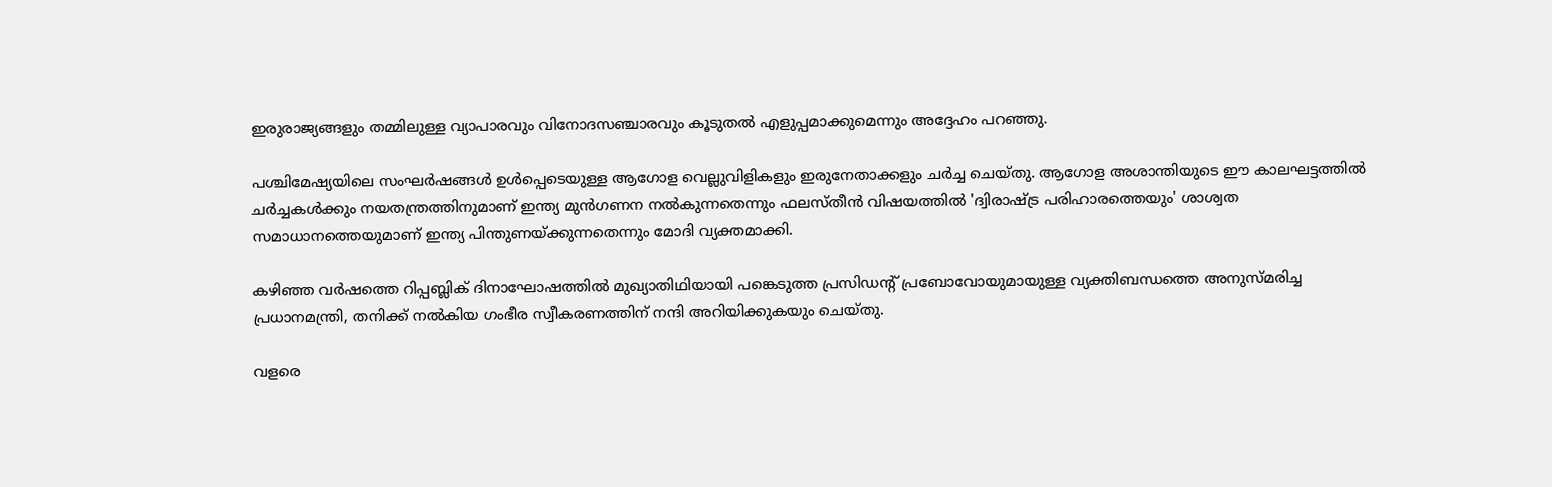ഇരുരാജ്യങ്ങളും തമ്മിലുള്ള വ്യാപാരവും വിനോദസഞ്ചാരവും കൂടുതല്‍ എളുപ്പമാക്കുമെന്നും അദ്ദേഹം പറഞ്ഞു.

പശ്ചിമേഷ്യയിലെ സംഘര്‍ഷങ്ങള്‍ ഉള്‍പ്പെടെയുള്ള ആഗോള വെല്ലുവിളികളും ഇരുനേതാക്കളും ചര്‍ച്ച ചെയ്തു. ആഗോള അശാന്തിയുടെ ഈ കാലഘട്ടത്തില്‍ ചര്‍ച്ചകള്‍ക്കും നയതന്ത്രത്തിനുമാണ് ഇന്ത്യ മുന്‍ഗണന നല്‍കുന്നതെന്നും ഫലസ്തീന്‍ വിഷയത്തില്‍ 'ദ്വിരാഷ്ട്ര പരിഹാരത്തെയും' ശാശ്വത സമാധാനത്തെയുമാണ് ഇന്ത്യ പിന്തുണയ്ക്കുന്നതെന്നും മോദി വ്യക്തമാക്കി.

കഴിഞ്ഞ വര്‍ഷത്തെ റിപ്പബ്ലിക് ദിനാഘോഷത്തില്‍ മുഖ്യാതിഥിയായി പങ്കെടുത്ത പ്രസിഡന്റ് പ്രബോവോയുമായുള്ള വ്യക്തിബന്ധത്തെ അനുസ്മരിച്ച പ്രധാനമന്ത്രി, തനിക്ക് നല്‍കിയ ഗംഭീര സ്വീകരണത്തിന് നന്ദി അറിയിക്കുകയും ചെയ്തു.

വളരെ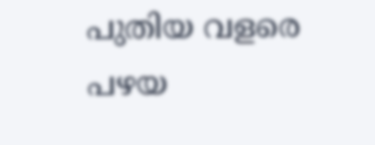പുതിയ വളരെ പഴയ